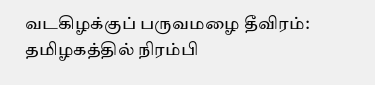வடகிழக்குப் பருவமழை தீவிரம்: தமிழகத்தில் நிரம்பி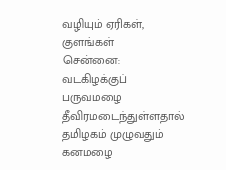வழியும் ஏரிகள், குளங்கள்
சென்னை: வடகிழக்குப் பருவமழை தீவிரமடைந்துள்ளதால் தமிழகம் முழுவதும் கனமழை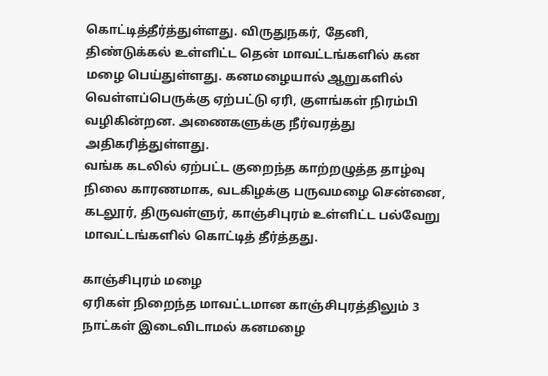கொட்டித்தீர்த்துள்ளது. விருதுநகர், தேனி, திண்டுக்கல் உள்ளிட்ட தென் மாவட்டங்களில் கன மழை பெய்துள்ளது. கனமழையால் ஆறுகளில் வெள்ளப்பெருக்கு ஏற்பட்டு ஏரி, குளங்கள் நிரம்பி வழிகின்றன. அணைகளுக்கு நீர்வரத்து அதிகரித்துள்ளது.
வங்க கடலில் ஏற்பட்ட குறைந்த காற்றழுத்த தாழ்வு நிலை காரணமாக, வடகிழக்கு பருவமழை சென்னை, கடலூர், திருவள்ளுர், காஞ்சிபுரம் உள்ளிட்ட பல்வேறு மாவட்டங்களில் கொட்டித் தீர்த்தது.

காஞ்சிபுரம் மழை
ஏரிகள் நிறைந்த மாவட்டமான காஞ்சிபுரத்திலும் 3 நாட்கள் இடைவிடாமல் கனமழை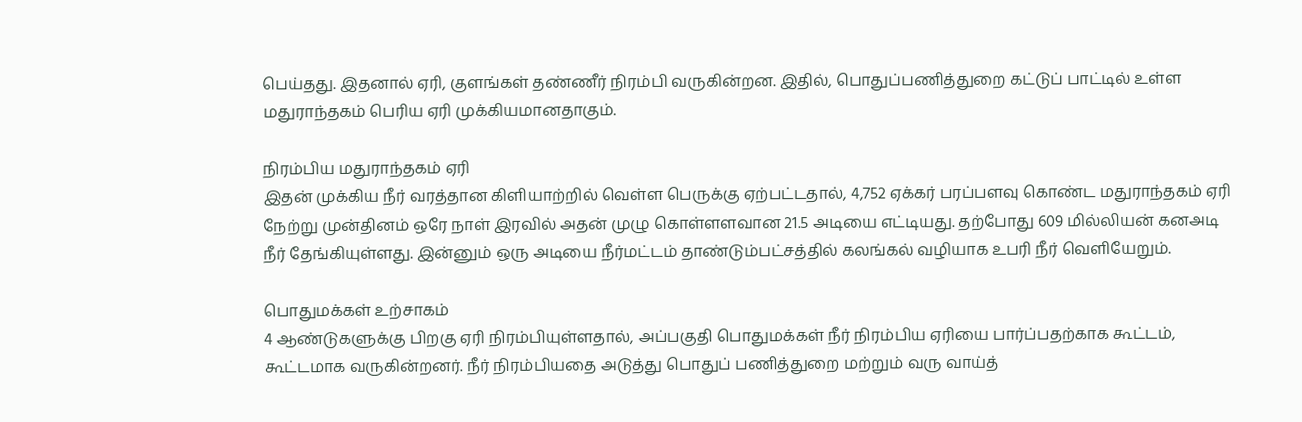பெய்தது. இதனால் ஏரி, குளங்கள் தண்ணீர் நிரம்பி வருகின்றன. இதில், பொதுப்பணித்துறை கட்டுப் பாட்டில் உள்ள மதுராந்தகம் பெரிய ஏரி முக்கியமானதாகும்.

நிரம்பிய மதுராந்தகம் ஏரி
இதன் முக்கிய நீர் வரத்தான கிளியாற்றில் வெள்ள பெருக்கு ஏற்பட்டதால், 4,752 ஏக்கர் பரப்பளவு கொண்ட மதுராந்தகம் ஏரி நேற்று முன்தினம் ஒரே நாள் இரவில் அதன் முழு கொள்ளளவான 21.5 அடியை எட்டியது. தற்போது 609 மில்லியன் கனஅடி நீர் தேங்கியுள்ளது. இன்னும் ஒரு அடியை நீர்மட்டம் தாண்டும்பட்சத்தில் கலங்கல் வழியாக உபரி நீர் வெளியேறும்.

பொதுமக்கள் உற்சாகம்
4 ஆண்டுகளுக்கு பிறகு ஏரி நிரம்பியுள்ளதால், அப்பகுதி பொதுமக்கள் நீர் நிரம்பிய ஏரியை பார்ப்பதற்காக கூட்டம், கூட்டமாக வருகின்றனர். நீர் நிரம்பியதை அடுத்து பொதுப் பணித்துறை மற்றும் வரு வாய்த்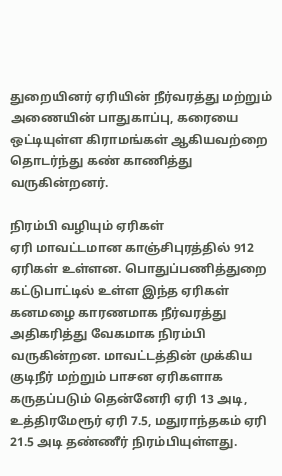துறையினர் ஏரியின் நீர்வரத்து மற்றும் அணையின் பாதுகாப்பு, கரையை ஒட்டியுள்ள கிராமங்கள் ஆகியவற்றை தொடர்ந்து கண் காணித்து வருகின்றனர்.

நிரம்பி வழியும் ஏரிகள்
ஏரி மாவட்டமான காஞ்சிபுரத்தில் 912 ஏரிகள் உள்ளன. பொதுப்பணித்துறை கட்டுபாட்டில் உள்ள இந்த ஏரிகள் கனமழை காரணமாக நீர்வரத்து அதிகரித்து வேகமாக நிரம்பி வருகின்றன. மாவட்டத்தின் முக்கிய குடிநீர் மற்றும் பாசன ஏரிகளாக கருதப்படும் தென்னேரி ஏரி 13 அடி, உத்திரமேரூர் ஏரி 7.5, மதுராந்தகம் ஏரி 21.5 அடி தண்ணீர் நிரம்பியுள்ளது.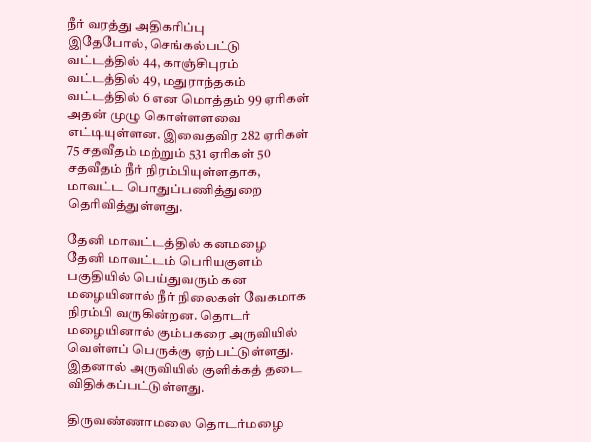நீர் வரத்து அதிகரிப்பு
இதேபோல், செங்கல்பட்டு வட்டத்தில் 44, காஞ்சிபுரம் வட்டத்தில் 49, மதுராந்தகம் வட்டத்தில் 6 என மொத்தம் 99 ஏரிகள் அதன் முழு கொள்ளளவை எட்டியுள்ளன. இவைதவிர 282 ஏரிகள் 75 சதவீதம் மற்றும் 531 ஏரிகள் 50 சதவீதம் நீர் நிரம்பியுள்ளதாக, மாவட்ட பொதுப்பணித்துறை தெரிவித்துள்ளது.

தேனி மாவட்டத்தில் கனமழை
தேனி மாவட்டம் பெரியகுளம் பகுதியில் பெய்துவரும் கன மழையினால் நீர் நிலைகள் வேகமாக நிரம்பி வருகின்றன. தொடர் மழையினால் கும்பகரை அருவியில் வெள்ளப் பெருக்கு ஏற்பட்டுள்ளது. இதனால் அருவியில் குளிக்கத் தடை விதிக்கப்பட்டுள்ளது.

திருவண்ணாமலை தொடர்மழை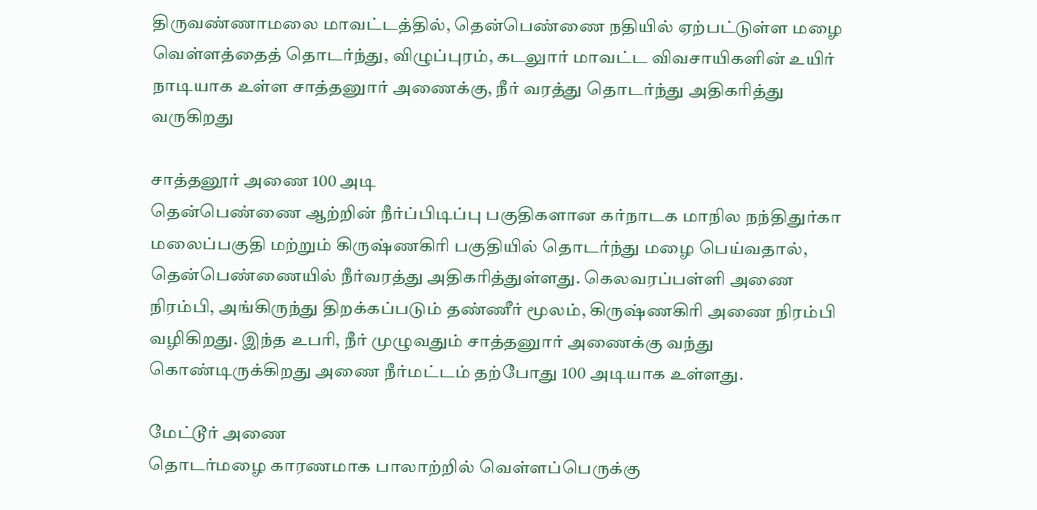திருவண்ணாமலை மாவட்டத்தில், தென்பெண்ணை நதியில் ஏற்பட்டுள்ள மழை வெள்ளத்தைத் தொடர்ந்து, விழுப்புரம், கடலுார் மாவட்ட விவசாயிகளின் உயிர் நாடியாக உள்ள சாத்தனுார் அணைக்கு, நீர் வரத்து தொடர்ந்து அதிகரித்து வருகிறது

சாத்தனூர் அணை 100 அடி
தென்பெண்ணை ஆற்றின் நீர்ப்பிடிப்பு பகுதிகளான கர்நாடக மாநில நந்திதுர்கா மலைப்பகுதி மற்றும் கிருஷ்ணகிரி பகுதியில் தொடர்ந்து மழை பெய்வதால், தென்பெண்ணையில் நீர்வரத்து அதிகரித்துள்ளது. கெலவரப்பள்ளி அணை நிரம்பி, அங்கிருந்து திறக்கப்படும் தண்ணீர் மூலம், கிருஷ்ணகிரி அணை நிரம்பி வழிகிறது. இந்த உபரி, நீர் முழுவதும் சாத்தனுார் அணைக்கு வந்து கொண்டிருக்கிறது அணை நீர்மட்டம் தற்போது 100 அடியாக உள்ளது.

மேட்டூர் அணை
தொடர்மழை காரணமாக பாலாற்றில் வெள்ளப்பெருக்கு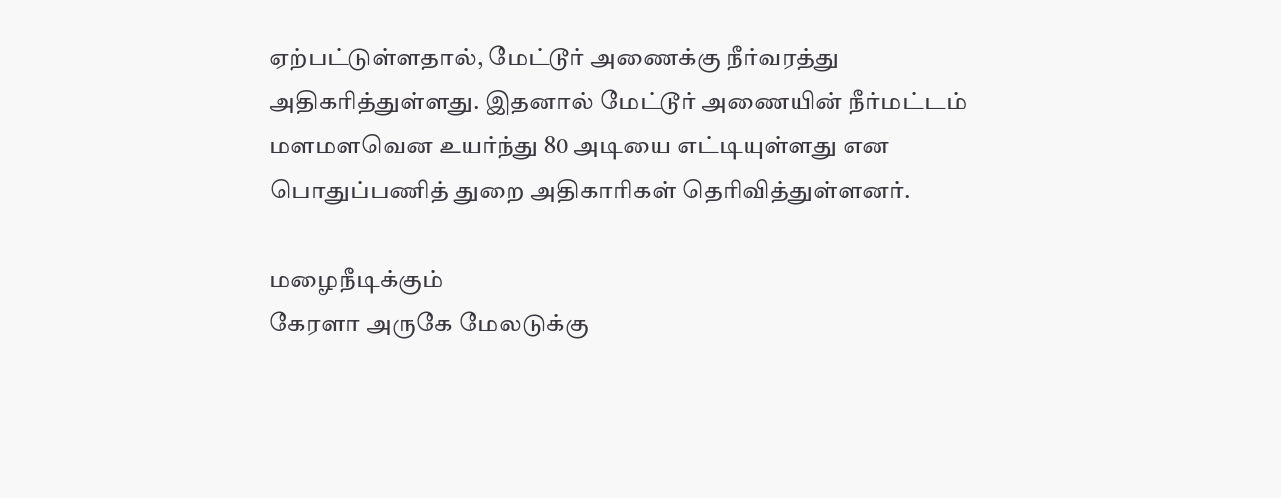ஏற்பட்டுள்ளதால், மேட்டூர் அணைக்கு நீர்வரத்து அதிகரித்துள்ளது. இதனால் மேட்டூர் அணையின் நீர்மட்டம் மளமளவென உயர்ந்து 80 அடியை எட்டியுள்ளது என பொதுப்பணித் துறை அதிகாரிகள் தெரிவித்துள்ளனர்.

மழைநீடிக்கும்
கேரளா அருகே மேலடுக்கு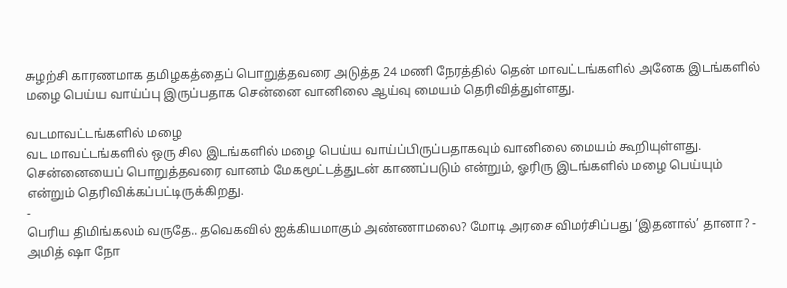சுழற்சி காரணமாக தமிழகத்தைப் பொறுத்தவரை அடுத்த 24 மணி நேரத்தில் தென் மாவட்டங்களில் அனேக இடங்களில் மழை பெய்ய வாய்ப்பு இருப்பதாக சென்னை வானிலை ஆய்வு மையம் தெரிவித்துள்ளது.

வடமாவட்டங்களில் மழை
வட மாவட்டங்களில் ஒரு சில இடங்களில் மழை பெய்ய வாய்ப்பிருப்பதாகவும் வானிலை மையம் கூறியுள்ளது. சென்னையைப் பொறுத்தவரை வானம் மேகமூட்டத்துடன் காணப்படும் என்றும், ஓரிரு இடங்களில் மழை பெய்யும் என்றும் தெரிவிக்கப்பட்டிருக்கிறது.
-
பெரிய திமிங்கலம் வருதே.. தவெகவில் ஐக்கியமாகும் அண்ணாமலை? மோடி அரசை விமர்சிப்பது ‘இதனால்’ தானா? -
அமித் ஷா நோ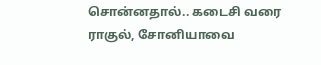சொன்னதால்.. கடைசி வரை ராகுல், சோனியாவை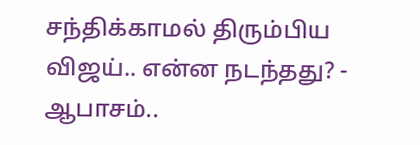சந்திக்காமல் திரும்பிய விஜய்.. என்ன நடந்தது? -
ஆபாசம்..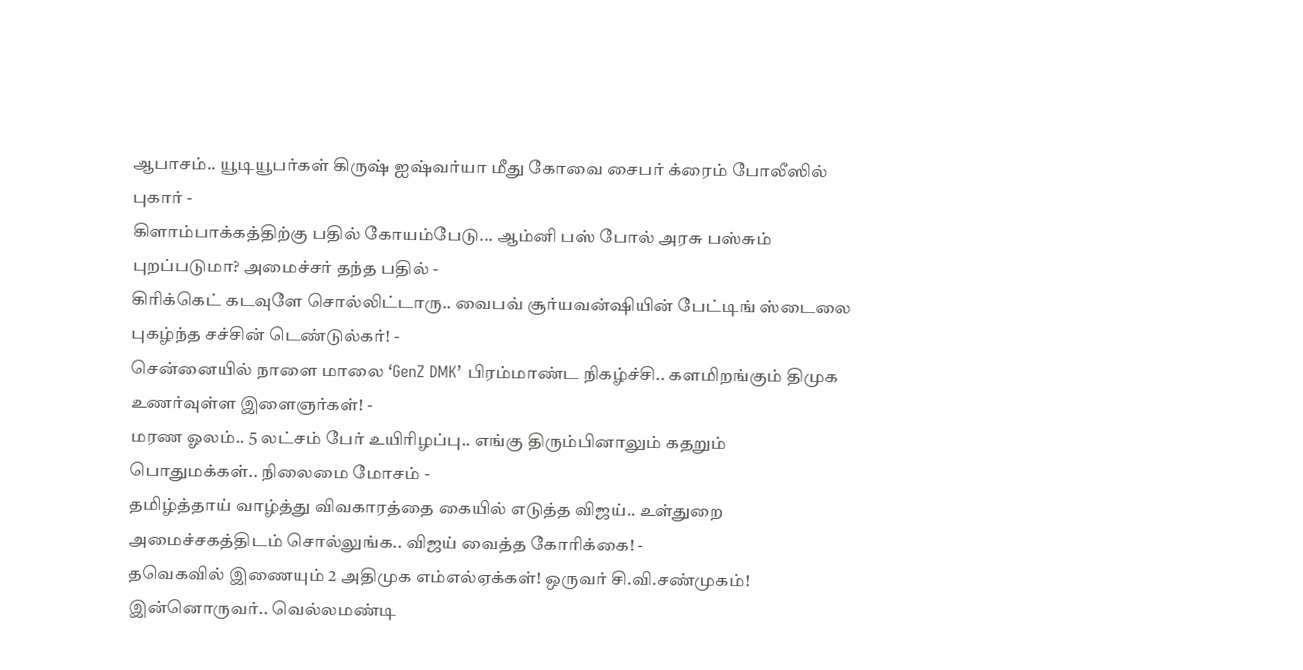ஆபாசம்.. யூடியூபர்கள் கிருஷ் ஐஷ்வர்யா மீது கோவை சைபர் க்ரைம் போலீஸில் புகார் -
கிளாம்பாக்கத்திற்கு பதில் கோயம்பேடு... ஆம்னி பஸ் போல் அரசு பஸ்சும் புறப்படுமா? அமைச்சர் தந்த பதில் -
கிரிக்கெட் கடவுளே சொல்லிட்டாரு.. வைபவ் சூர்யவன்ஷியின் பேட்டிங் ஸ்டைலை புகழ்ந்த சச்சின் டெண்டுல்கர்! -
சென்னையில் நாளை மாலை ‘GenZ DMK’ பிரம்மாண்ட நிகழ்ச்சி.. களமிறங்கும் திமுக உணர்வுள்ள இளைஞர்கள்! -
மரண ஓலம்.. 5 லட்சம் பேர் உயிரிழப்பு.. எங்கு திரும்பினாலும் கதறும் பொதுமக்கள்.. நிலைமை மோசம் -
தமிழ்த்தாய் வாழ்த்து விவகாரத்தை கையில் எடுத்த விஜய்.. உள்துறை அமைச்சகத்திடம் சொல்லுங்க.. விஜய் வைத்த கோரிக்கை! -
தவெகவில் இணையும் 2 அதிமுக எம்எல்ஏக்கள்! ஒருவர் சி.வி.சண்முகம்! இன்னொருவர்.. வெல்லமண்டி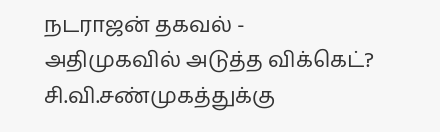நடராஜன் தகவல் -
அதிமுகவில் அடுத்த விக்கெட்? சி.வி.சண்முகத்துக்கு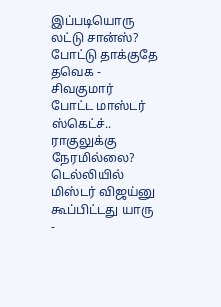இப்படியொரு லட்டு சான்ஸ்? போட்டு தாக்குதே தவெக -
சிவகுமார் போட்ட மாஸ்டர் ஸ்கெட்ச்.. ராகுலுக்கு நேரமில்லை? டெல்லியில் மிஸ்டர் விஜய்னு கூப்பிட்டது யாரு -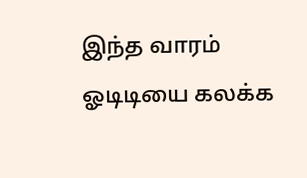இந்த வாரம் ஓடிடியை கலக்க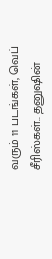வரும் 11 படங்கள், வெப் சீரிஸ்கள்.. தனுஷின்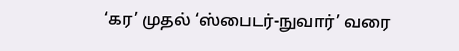‘கர’ முதல் ‘ஸ்பைடர்-நுவார்’ வரை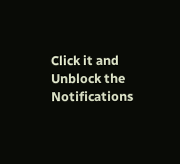Click it and Unblock the Notifications